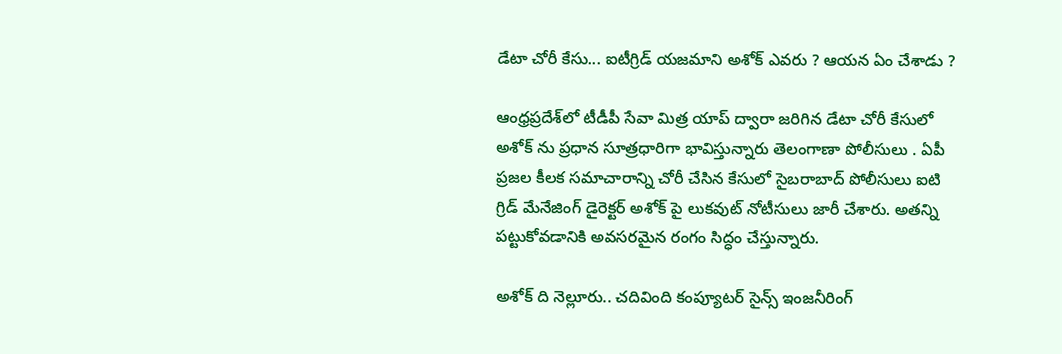డేటా చోరీ కేసు... ఐటీగ్రిడ్ యజమాని అశోక్ ఎవరు ? ఆయన ఏం చేశాడు ?

ఆంధ్రప్రదేశ్‌లో టీడీపీ సేవా మిత్ర యాప్‌ ద్వారా జరిగిన డేటా చోరీ కేసులో అశోక్ ను ప్రధాన సూత్రధారిగా భావిస్తున్నారు తెలంగాణా పోలీసులు . ఏపీ ప్రజల కీలక సమాచారాన్ని చోరీ చేసిన కేసులో సైబరాబాద్ పోలీసులు ఐటి గ్రిడ్ మేనేజింగ్ డైరెక్టర్ అశోక్ పై లుకవుట్ నోటీసులు జారీ చేశారు. అతన్ని పట్టుకోవడానికి అవసరమైన రంగం సిద్ధం చేస్తున్నారు.

అశోక్ ది నెల్లూరు.. చదివింది కంప్యూటర్ సైన్స్ ఇంజనీరింగ్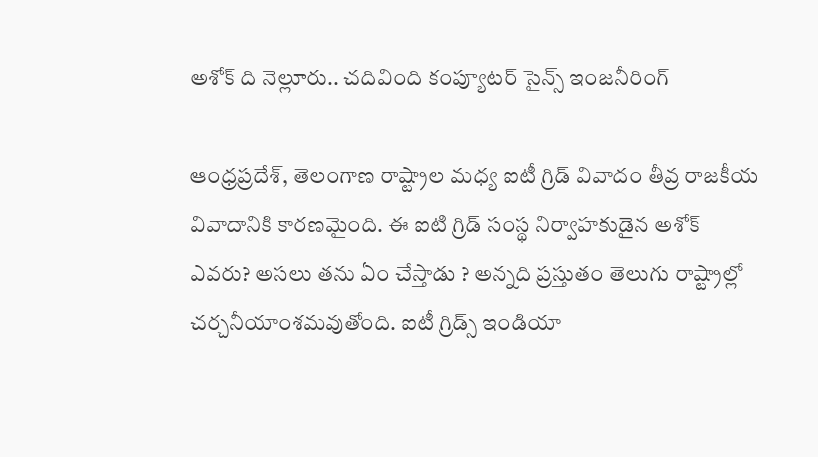అశోక్ ది నెల్లూరు.. చదివింది కంప్యూటర్ సైన్స్ ఇంజనీరింగ్

ఆంధ్రప్రదేశ్, తెలంగాణ రాష్ట్రాల మధ్య ఐటీ గ్రిడ్ వివాదం తీవ్ర రాజకీయ వివాదానికి కారణమైంది. ఈ ఐటి గ్రిడ్ సంస్థ నిర్వాహకుడైన అశోక్ ఎవరు? అసలు తను ఏం చేస్తాడు ? అన్నది ప్రస్తుతం తెలుగు రాష్ట్రాల్లో చర్చనీయాంశమవుతోంది. ఐటీ గ్రిడ్స్‌ ఇండియా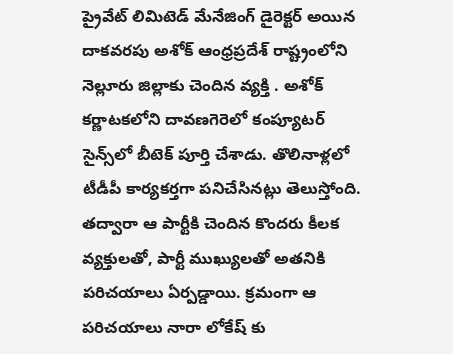ప్రైవేట్‌ లిమిటెడ్‌ మేనేజింగ్ డైరెక్టర్‌ అయిన దాకవరపు అశోక్‌ ఆంధ్రప్రదేశ్ రాష్ట్రంలోని నెల్లూరు జిల్లాకు చెందిన వ్యక్తి . అశోక్‌ కర్ణాటకలోని దావణగెరెలో కంప్యూటర్‌ సైన్స్‌లో బీటెక్‌ పూర్తి చేశాడు. తొలినాళ్లలో టీడీపీ కార్యకర్తగా పనిచేసినట్లు తెలుస్తోంది. తద్వారా ఆ పార్టీకి చెందిన కొందరు కీలక వ్యక్తులతో, పార్టీ ముఖ్యులతో అతనికి పరిచయాలు ఏర్పడ్డాయి. క్రమంగా ఆ పరిచయాలు నారా లోకేష్ కు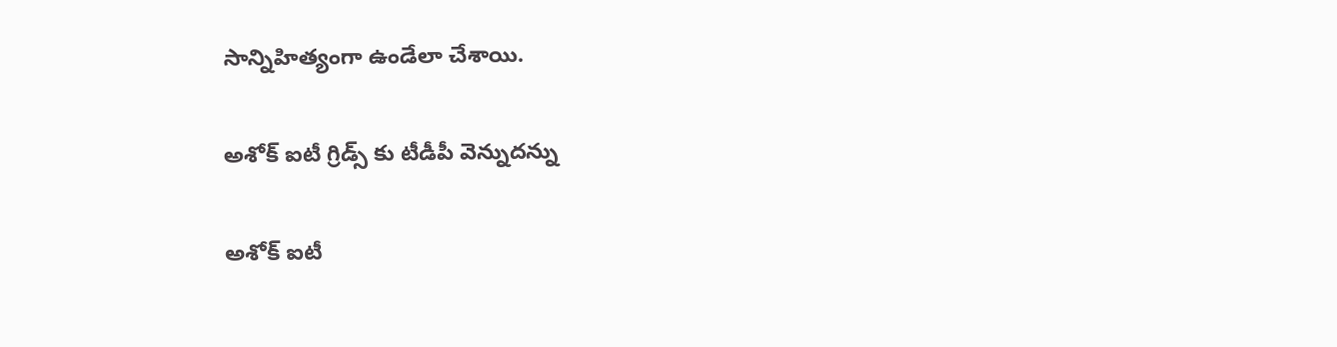సాన్నిహిత్యంగా ఉండేలా చేశాయి.

అశోక్ ఐటీ గ్రిడ్స్ కు టీడీపీ వెన్నుదన్ను

అశోక్ ఐటీ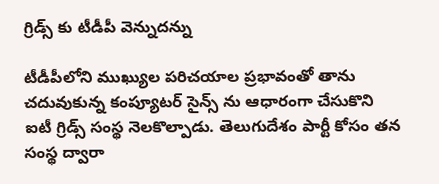గ్రిడ్స్ కు టీడీపీ వెన్నుదన్ను

టీడీపీలోని ముఖ్యుల పరిచయాల ప్రభావంతో తాను చదువుకున్న కంప్యూటర్ సైన్స్ ను ఆధారంగా చేసుకొని ఐటీ గ్రిడ్స్ సంస్థ నెలకొల్పాడు. తెలుగుదేశం పార్టీ కోసం తన సంస్థ ద్వారా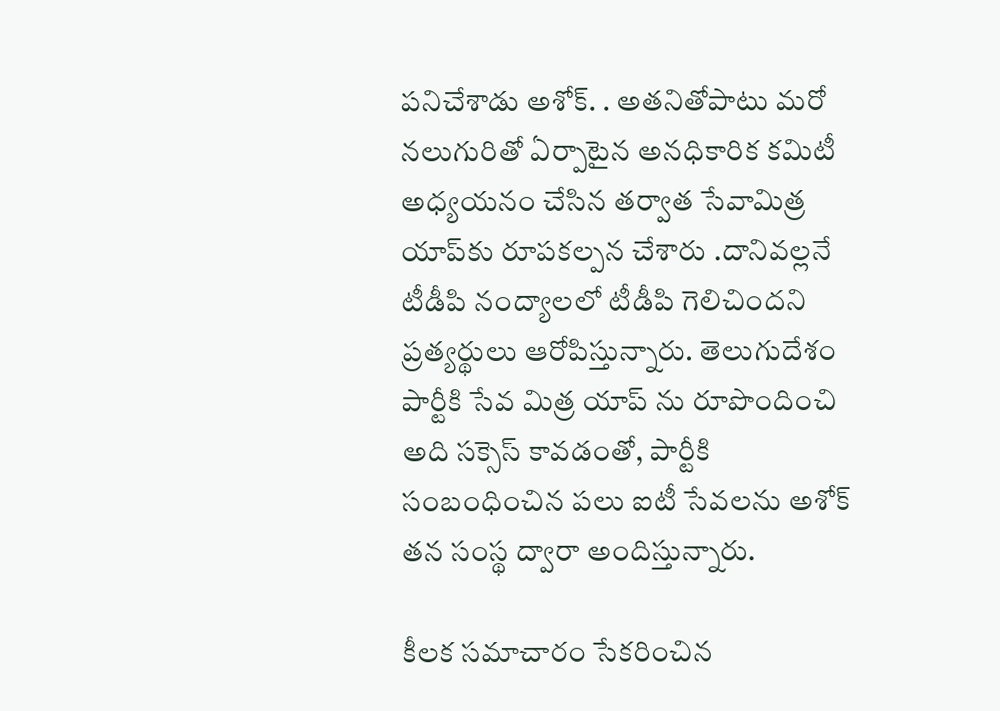పనిచేశాడు అశోక్. . అతనితోపాటు మరో నలుగురితో ఏర్పాటైన అనధికారిక కమిటీ అధ్యయనం చేసిన తర్వాత సేవామిత్ర యాప్‌కు రూపకల్పన చేశారు .దానివల్లనే టీడీపి నంద్యాలలో టీడీపి గెలిచిందని ప్రత్యర్థులు ఆరోపిస్తున్నారు. తెలుగుదేశం పార్టీకి సేవ మిత్ర యాప్ ను రూపొందించి అది సక్సెస్ కావడంతో, పార్టీకి సంబంధించిన పలు ఐటీ సేవలను అశోక్ తన సంస్థ ద్వారా అందిస్తున్నారు.

కీలక సమాచారం సేకరించిన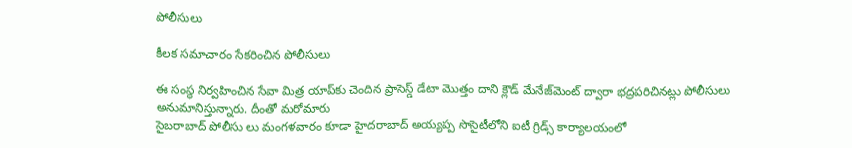పోలీసులు

కీలక సమాచారం సేకరించిన పోలీసులు

ఈ సంస్థ నిర్వహించిన సేవా మిత్ర యాప్‌కు చెందిన ప్రాసెస్డ్‌ డేటా మొత్తం దాని క్లౌడ్‌ మేనేజ్‌మెంట్‌ ద్వారా భద్రపరిచినట్లు పోలీసులు అనుమానిస్తున్నారు. దీంతో మరోమారు
సైబరాబాద్‌ పోలీసు లు మంగళవారం కూడా హైదరాబాద్‌ అయ్యప్ప సొసైటీలోని ఐటీ గ్రిడ్స్‌ కార్యాలయంలో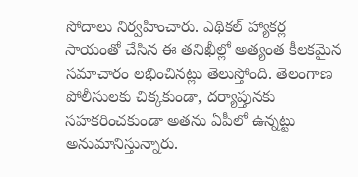సోదాలు నిర్వహించారు. ఎథికల్‌ హ్యాకర్ల సాయంతో చేసిన ఈ తనిఖీల్లో అత్యంత కీలకమైన సమాచారం లభించినట్లు తెలుస్తోంది. తెలంగాణ పోలీసులకు చిక్కకుండా, దర్యాప్తునకు సహకరించకుండా అతను ఏపీలో ఉన్నట్టు అనుమానిస్తున్నారు.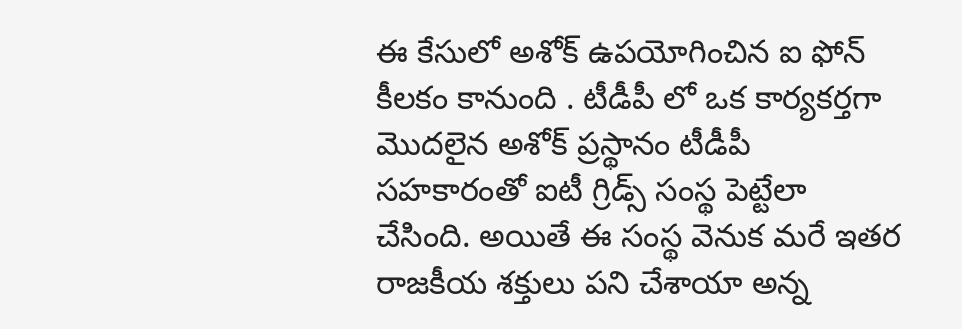ఈ కేసులో అశోక్ ఉపయోగించిన ఐ ఫోన్ కీలకం కానుంది . టీడీపీ లో ఒక కార్యకర్తగా మొదలైన అశోక్ ప్రస్థానం టీడీపీ సహకారంతో ఐటీ గ్రిడ్స్ సంస్థ పెట్టేలా చేసింది. అయితే ఈ సంస్థ వెనుక మరే ఇతర రాజకీయ శక్తులు పని చేశాయా అన్న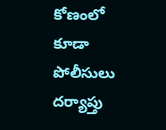కోణంలో కూడా పోలీసులు దర్యాప్తు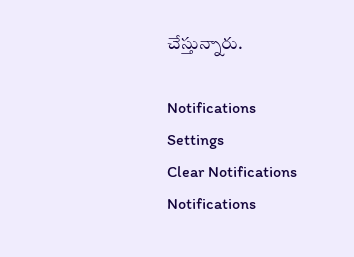చేస్తున్నారు.

Notifications
Settings
Clear Notifications
Notifications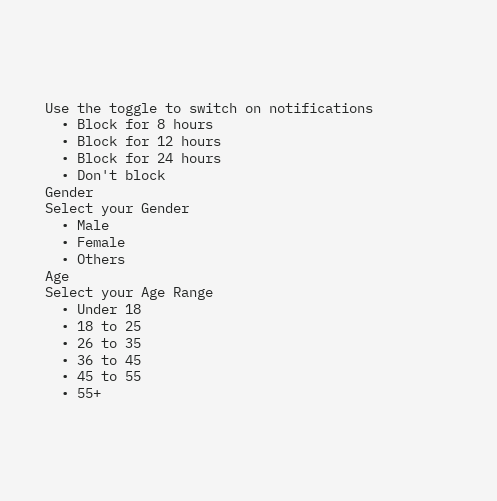Use the toggle to switch on notifications
  • Block for 8 hours
  • Block for 12 hours
  • Block for 24 hours
  • Don't block
Gender
Select your Gender
  • Male
  • Female
  • Others
Age
Select your Age Range
  • Under 18
  • 18 to 25
  • 26 to 35
  • 36 to 45
  • 45 to 55
  • 55+